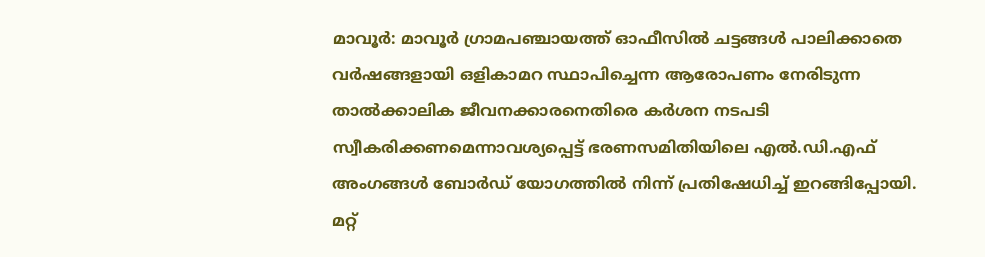മാവൂർ: മാവൂർ ഗ്രാമപഞ്ചായത്ത് ഓഫീസിൽ ചട്ടങ്ങൾ പാലിക്കാതെ വർഷങ്ങളായി ഒളികാമറ സ്ഥാപിച്ചെന്ന ആരോപണം നേരിടുന്ന താൽക്കാലിക ജീവനക്കാരനെതിരെ കർശന നടപടി സ്വീകരിക്കണമെന്നാവശ്യപ്പെട്ട് ഭരണസമിതിയിലെ എൽ.ഡി.എഫ് അംഗങ്ങൾ ബോർഡ് യോഗത്തിൽ നിന്ന് പ്രതിഷേധിച്ച് ഇറങ്ങിപ്പോയി.
മറ്റ്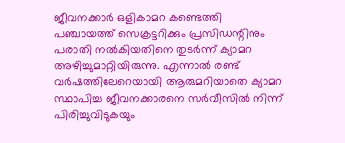ജീവനക്കാർ ഒളികാമറ കണ്ടെത്തി പഞ്ചായത്ത് സെക്രട്ടറിക്കും പ്രസിഡന്റിനും പരാതി നൽകിയതിനെ തുടർന്ന് ക്യാമറ അഴിച്ചുമാറ്റിയിരുന്നു. എന്നാൽ രണ്ട് വർഷത്തിലേറെയായി ആരുമറിയാതെ ക്യാമറ സ്ഥാപിച്ച ജീവനക്കാരനെ സർവീസിൽ നിന്ന് പിരിച്ചുവിടുകയും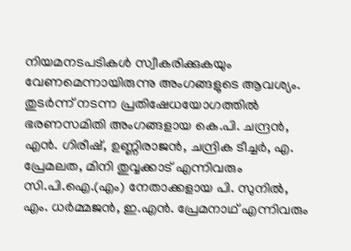നിയമനടപടികൾ സ്വീകരിക്കുകയും വേണമെന്നായിരുന്നു അംഗങ്ങളുടെ ആവശ്യം.
തുടർന്ന് നടന്ന പ്രതിഷേധയോഗത്തിൽ ഭരണസമിതി അംഗങ്ങളായ കെ.പി. ചന്ദ്രൻ, എൻ. ഗിരീഷ്, ഉണ്ണിരാജൻ, ചന്ദ്രിക ടീച്ചർ, എ. പ്രേമലത, മിനി തുവ്വക്കാട് എന്നിവരും സി.പി.ഐ.(എം) നേതാക്കളായ പി. സുനിൽ, എം. ധർമ്മജൻ, ഇ.എൻ. പ്രേമനാഥ് എന്നിവരും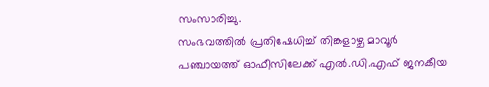സംസാരിച്ചു.
സംഭവത്തിൽ പ്രതിഷേധിച്ച് തിങ്കളാഴ്ച മാവൂർ പഞ്ചായത്ത് ഓഫീസിലേക്ക് എൽ.ഡി.എഫ് ജനകീയ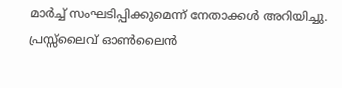മാർച്ച് സംഘടിപ്പിക്കുമെന്ന് നേതാക്കൾ അറിയിച്ചു.
പ്രസ്സ്ലൈവ് ഓൺലൈൻ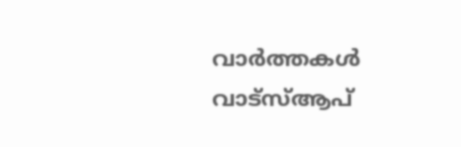വാർത്തകൾ വാട്സ്ആപ്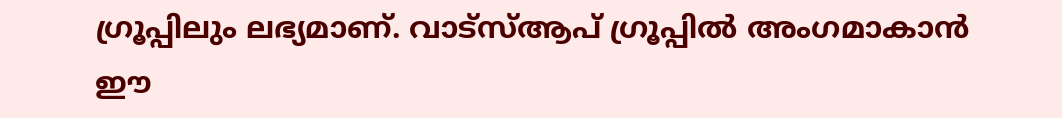ഗ്രൂപ്പിലും ലഭ്യമാണ്. വാട്സ്ആപ് ഗ്രൂപ്പിൽ അംഗമാകാൻ ഈ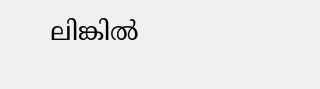ലിങ്കിൽ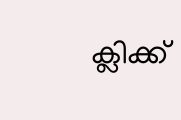ക്ലിക്ക്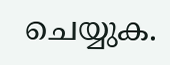ചെയ്യുക.